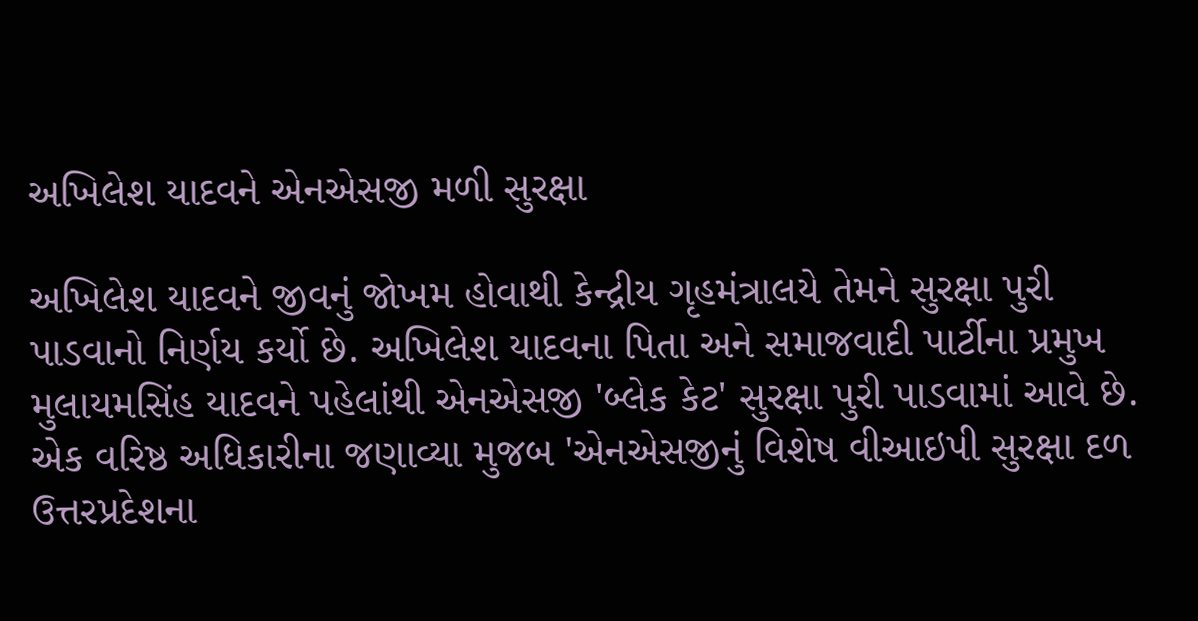અખિલેશ યાદવને એનએસજી મળી સુરક્ષા

અખિલેશ યાદવને જીવનું જોખમ હોવાથી કેન્દ્રીય ગૃહમંત્રાલયે તેમને સુરક્ષા પુરી પાડવાનો નિર્ણય કર્યો છે. અખિલેશ યાદવના પિતા અને સમાજવાદી પાર્ટીના પ્રમુખ મુલાયમસિંહ યાદવને પહેલાંથી એનએસજી 'બ્લેક કેટ' સુરક્ષા પુરી પાડવામાં આવે છે.
એક વરિષ્ઠ અધિકારીના જણાવ્યા મુજબ 'એનએસજીનું વિશેષ વીઆઇપી સુરક્ષા દળ ઉત્તરપ્રદેશના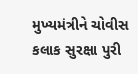મુખ્યમંત્રીને ચોવીસ કલાક સુરક્ષા પુરી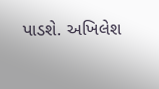પાડશે. અખિલેશ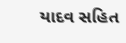યાદવ સહિત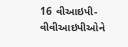16 વીઆઇપી-વીવીઆઇપીઓને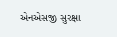એનએસજી સુરક્ષા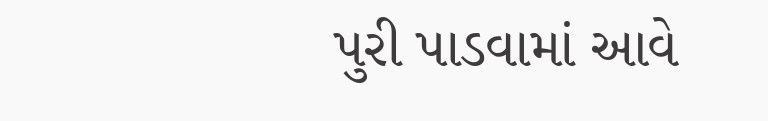પુરી પાડવામાં આવે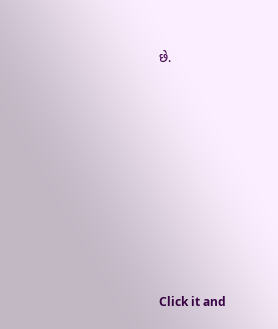છે.












Click it and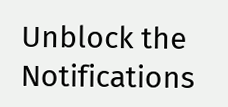Unblock the Notifications